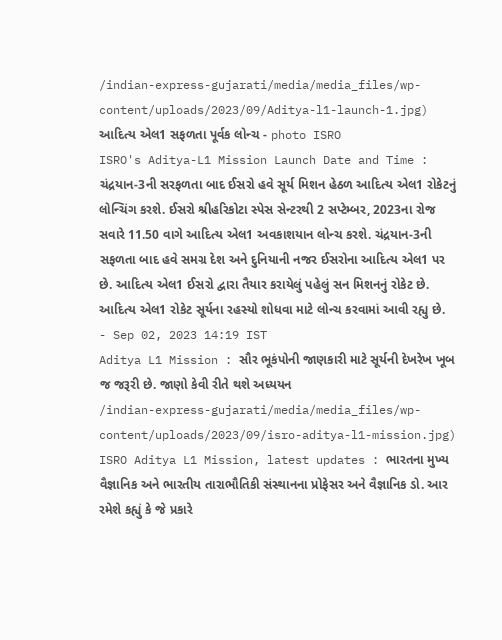/indian-express-gujarati/media/media_files/wp-content/uploads/2023/09/Aditya-l1-launch-1.jpg)
આદિત્ય એલ1 સફળતા પૂર્વક લોન્ચ - photo ISRO
ISRO's Aditya-L1 Mission Launch Date and Time : ચંદ્રયાન-3ની સરફળતા બાદ ઈસરો હવે સૂર્ય મિશન હેઠળ આદિત્ય એલ1 રોકેટનું લોન્ચિંગ કરશે. ઈસરો શ્રીહરિકોટા સ્પેસ સેન્ટરથી 2 સપ્ટેમ્બર, 2023ના રોજ સવારે 11.50 વાગે આદિત્ય એલ1 અવકાશયાન લોન્ચ કરશે. ચંદ્રયાન-3ની સફળતા બાદ હવે સમગ્ર દેશ અને દુનિયાની નજર ઈસરોના આદિત્ય એલ1 પર છે. આદિત્ય એલ1 ઈસરો દ્વારા તૈયાર કરાયેલું પહેલું સન મિશનનું રોકેટ છે. આદિત્ય એલ1 રોકેટ સૂર્યના રહસ્યો શોધવા માટે લોન્ચ કરવામાં આવી રહ્યુ છે.
- Sep 02, 2023 14:19 IST
Aditya L1 Mission : સૌર ભૂકંપોની જાણકારી માટે સૂર્યની દેખરેખ ખૂબ જ જરૂરી છે. જાણો કેવી રીતે થશે અધ્યયન
/indian-express-gujarati/media/media_files/wp-content/uploads/2023/09/isro-aditya-l1-mission.jpg)
ISRO Aditya L1 Mission, latest updates : ભારતના મુખ્ય વૈજ્ઞાનિક અને ભારતીય તારાભૌતિકી સંસ્થાનના પ્રોફેસર અને વૈજ્ઞાનિક ડો. આર રમેશે કહ્યું કે જે પ્રકારે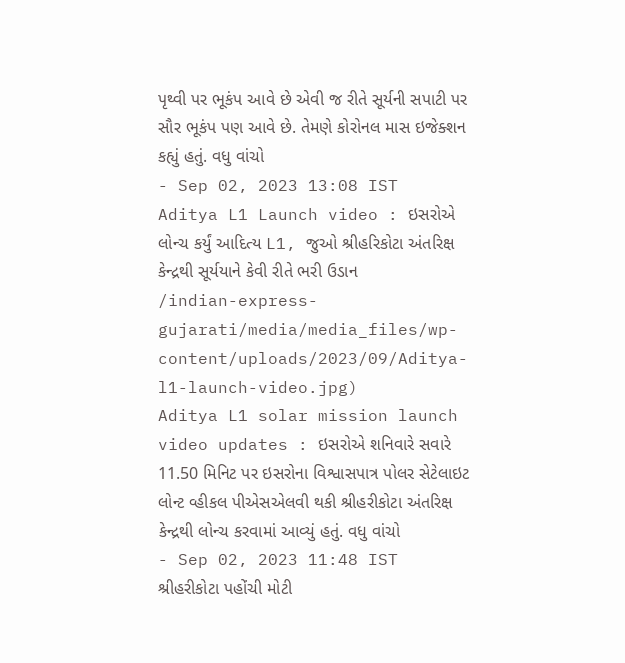પૃથ્વી પર ભૂકંપ આવે છે એવી જ રીતે સૂર્યની સપાટી પર સૌર ભૂકંપ પણ આવે છે. તેમણે કોરોનલ માસ ઇજેક્શન કહ્યું હતું. વધુ વાંચો
- Sep 02, 2023 13:08 IST
Aditya L1 Launch video : ઇસરોએ લોન્ચ કર્યું આદિત્ય L1, જુઓ શ્રીહરિકોટા અંતરિક્ષ કેન્દ્રથી સૂર્યયાને કેવી રીતે ભરી ઉડાન
/indian-express-gujarati/media/media_files/wp-content/uploads/2023/09/Aditya-l1-launch-video.jpg)
Aditya L1 solar mission launch video updates : ઇસરોએ શનિવારે સવારે 11.50 મિનિટ પર ઇસરોના વિશ્વાસપાત્ર પોલર સેટેલાઇટ લોન્ટ વ્હીકલ પીએસએલવી થકી શ્રીહરીકોટા અંતરિક્ષ કેન્દ્રથી લોન્ચ કરવામાં આવ્યું હતું. વધુ વાંચો
- Sep 02, 2023 11:48 IST
શ્રીહરીકોટા પહોંચી મોટી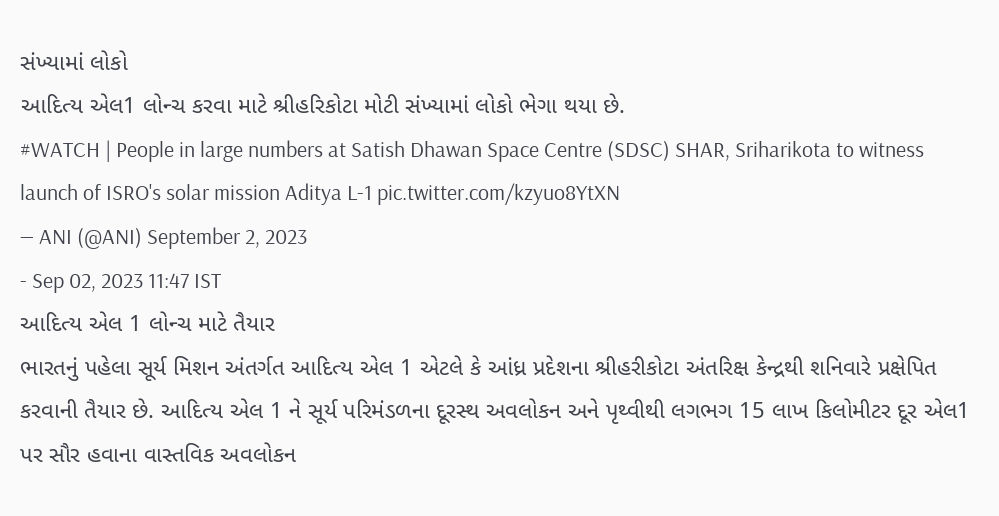સંખ્યામાં લોકો
આદિત્ય એલ1 લોન્ચ કરવા માટે શ્રીહરિકોટા મોટી સંખ્યામાં લોકો ભેગા થયા છે.
#WATCH | People in large numbers at Satish Dhawan Space Centre (SDSC) SHAR, Sriharikota to witness launch of ISRO's solar mission Aditya L-1 pic.twitter.com/kzyuo8YtXN
— ANI (@ANI) September 2, 2023
- Sep 02, 2023 11:47 IST
આદિત્ય એલ 1 લોન્ચ માટે તૈયાર
ભારતનું પહેલા સૂર્ય મિશન અંતર્ગત આદિત્ય એલ 1 એટલે કે આંધ્ર પ્રદેશના શ્રીહરીકોટા અંતરિક્ષ કેન્દ્રથી શનિવારે પ્રક્ષેપિત કરવાની તૈયાર છે. આદિત્ય એલ 1 ને સૂર્ય પરિમંડળના દૂરસ્થ અવલોકન અને પૃથ્વીથી લગભગ 15 લાખ કિલોમીટર દૂર એલ1 પર સૌર હવાના વાસ્તવિક અવલોકન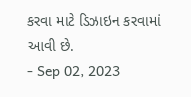કરવા માટે ડિઝાઇન કરવામાં આવી છે.
- Sep 02, 2023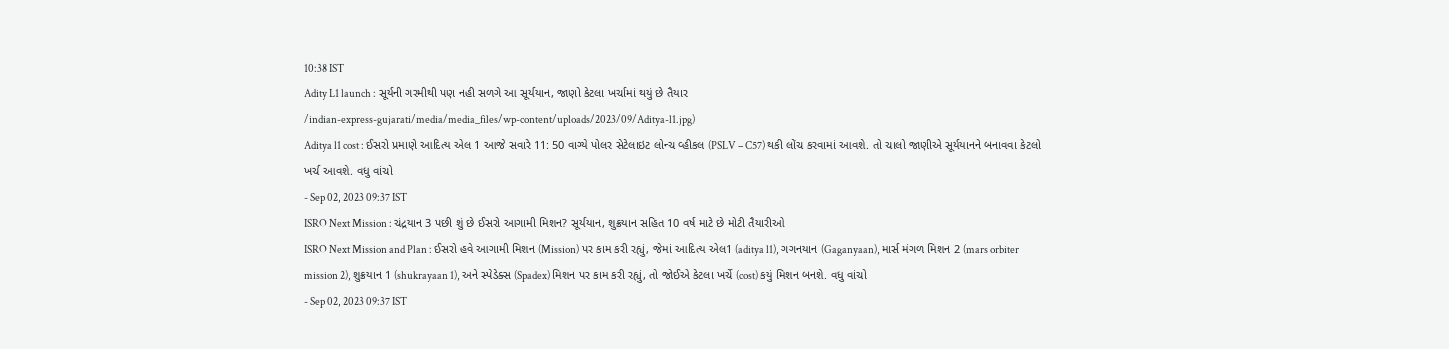10:38 IST
Adity L1 launch : સૂર્યની ગરમીથી પણ નહી સળગે આ સૂર્યયાન, જાણો કેટલા ખર્ચામાં થયું છે તૈયાર
/indian-express-gujarati/media/media_files/wp-content/uploads/2023/09/Aditya-l1.jpg)
Aditya l1 cost : ઈસરો પ્રમાણે આદિત્ય એલ 1 આજે સવારે 11: 50 વાગ્યે પોલર સેટેલાઇટ લોન્ચ વ્હીકલ (PSLV – C57) થકી લોંચ કરવામાં આવશે. તો ચાલો જાણીએ સૂર્યયાનને બનાવવા કેટલો ખર્ચ આવશે. વધુ વાંચો
- Sep 02, 2023 09:37 IST
ISRO Next Mission : ચંદ્રયાન 3 પછી શું છે ઈસરો આગામી મિશન? સૂર્યયાન, શુક્રયાન સહિત 10 વર્ષ માટે છે મોટી તૈયારીઓ
ISRO Next Mission and Plan : ઈસરો હવે આગામી મિશન (Mission) પર કામ કરી રહ્યું, જેમાં આદિત્ય એલ1 (aditya l1), ગગનયાન (Gaganyaan), માર્સ મંગળ મિશન 2 (mars orbiter mission 2), શુક્રયાન 1 (shukrayaan 1), અને સ્પેડેક્સ (Spadex) મિશન પર કામ કરી રહ્યું, તો જોઈએ કેટલા ખર્ચે (cost) કયું મિશન બનશે. વધુ વાંચો
- Sep 02, 2023 09:37 IST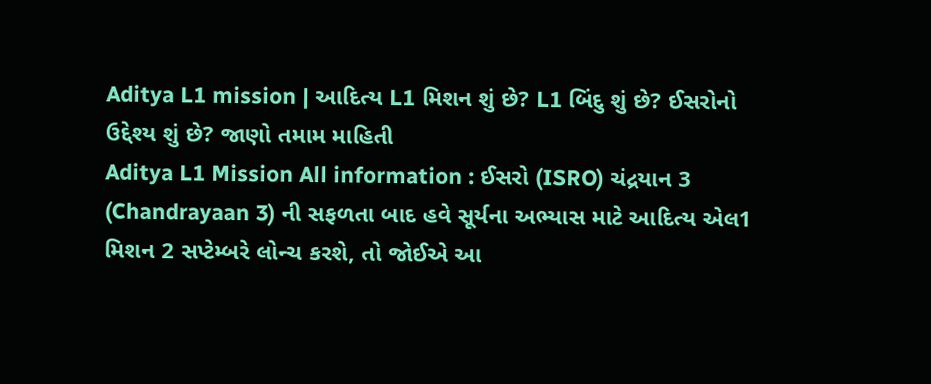Aditya L1 mission | આદિત્ય L1 મિશન શું છે? L1 બિંદુ શું છે? ઈસરોનો ઉદ્દેશ્ય શું છે? જાણો તમામ માહિતી
Aditya L1 Mission All information : ઈસરો (ISRO) ચંદ્રયાન 3 (Chandrayaan 3) ની સફળતા બાદ હવે સૂર્યના અભ્યાસ માટે આદિત્ય એલ1 મિશન 2 સપ્ટેમ્બરે લોન્ચ કરશે, તો જોઈએ આ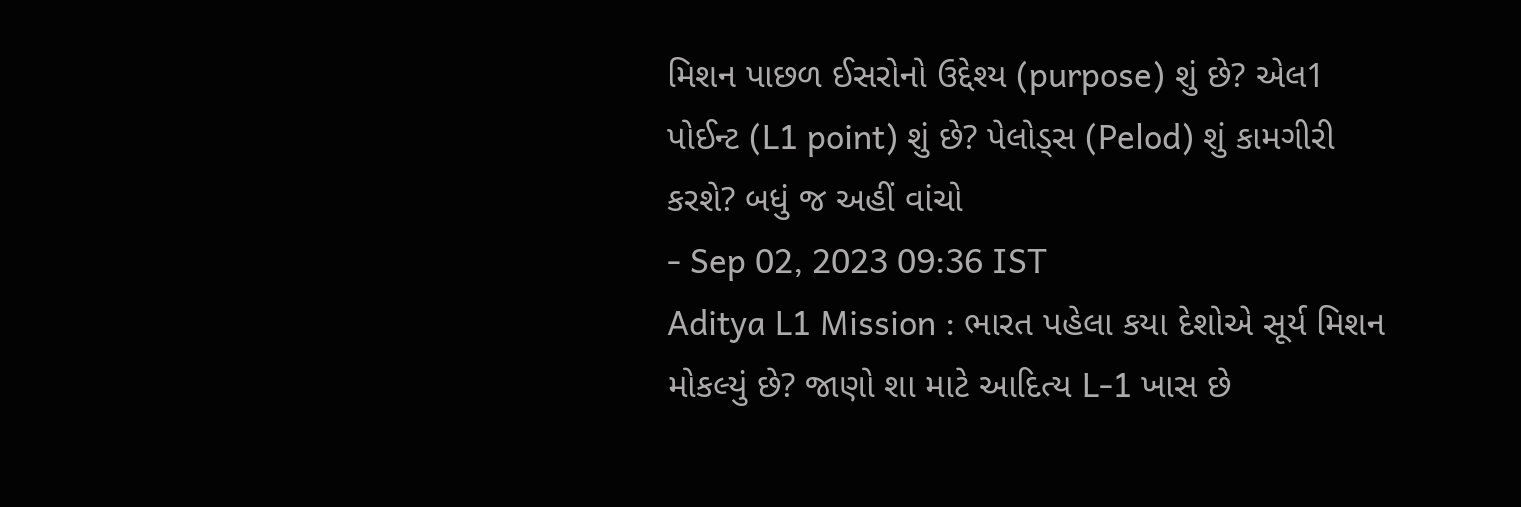મિશન પાછળ ઈસરોનો ઉદ્દેશ્ય (purpose) શું છે? એલ1 પોઈન્ટ (L1 point) શું છે? પેલોડ્સ (Pelod) શું કામગીરી કરશે? બધું જ અહીં વાંચો
- Sep 02, 2023 09:36 IST
Aditya L1 Mission : ભારત પહેલા કયા દેશોએ સૂર્ય મિશન મોકલ્યું છે? જાણો શા માટે આદિત્ય L-1 ખાસ છે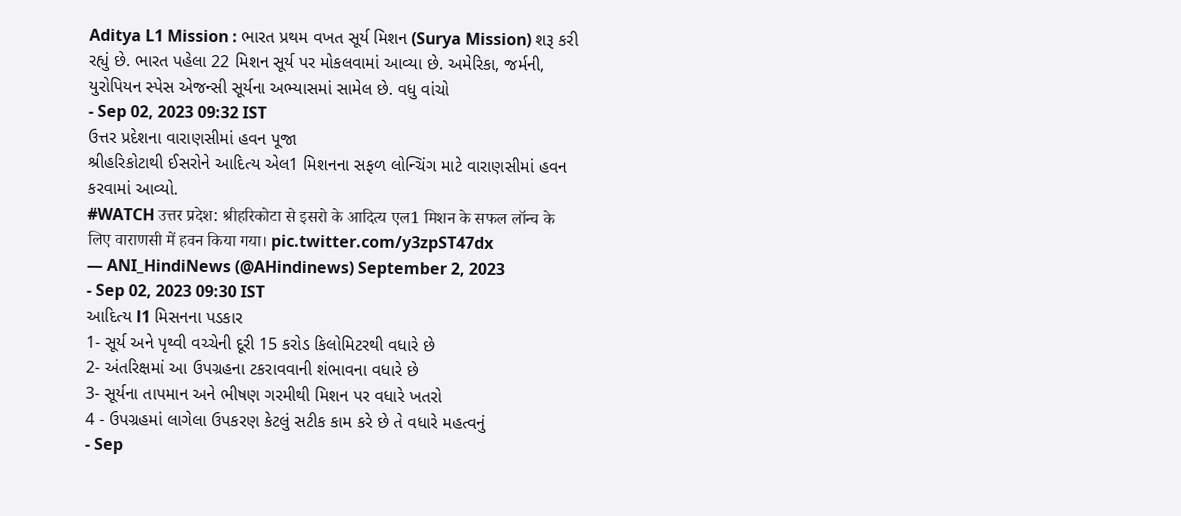Aditya L1 Mission : ભારત પ્રથમ વખત સૂર્ય મિશન (Surya Mission) શરૂ કરી રહ્યું છે. ભારત પહેલા 22 મિશન સૂર્ય પર મોકલવામાં આવ્યા છે. અમેરિકા, જર્મની, યુરોપિયન સ્પેસ એજન્સી સૂર્યના અભ્યાસમાં સામેલ છે. વધુ વાંચો
- Sep 02, 2023 09:32 IST
ઉત્તર પ્રદેશના વારાણસીમાં હવન પૂજા
શ્રીહરિકોટાથી ઈસરોને આદિત્ય એલ1 મિશનના સફળ લોન્ચિંગ માટે વારાણસીમાં હવન કરવામાં આવ્યો.
#WATCH उत्तर प्रदेश: श्रीहरिकोटा से इसरो के आदित्य एल1 मिशन के सफल लॉन्च के लिए वाराणसी में हवन किया गया। pic.twitter.com/y3zpST47dx
— ANI_HindiNews (@AHindinews) September 2, 2023
- Sep 02, 2023 09:30 IST
આદિત્ય l1 મિસનના પડકાર
1- સૂર્ય અને પૃથ્વી વચ્ચેની દૂરી 15 કરોડ કિલોમિટરથી વધારે છે
2- અંતરિક્ષમાં આ ઉપગ્રહના ટકરાવવાની શંભાવના વધારે છે
3- સૂર્યના તાપમાન અને ભીષણ ગરમીથી મિશન પર વધારે ખતરો
4 - ઉપગ્રહમાં લાગેલા ઉપકરણ કેટલું સટીક કામ કરે છે તે વધારે મહત્વનું
- Sep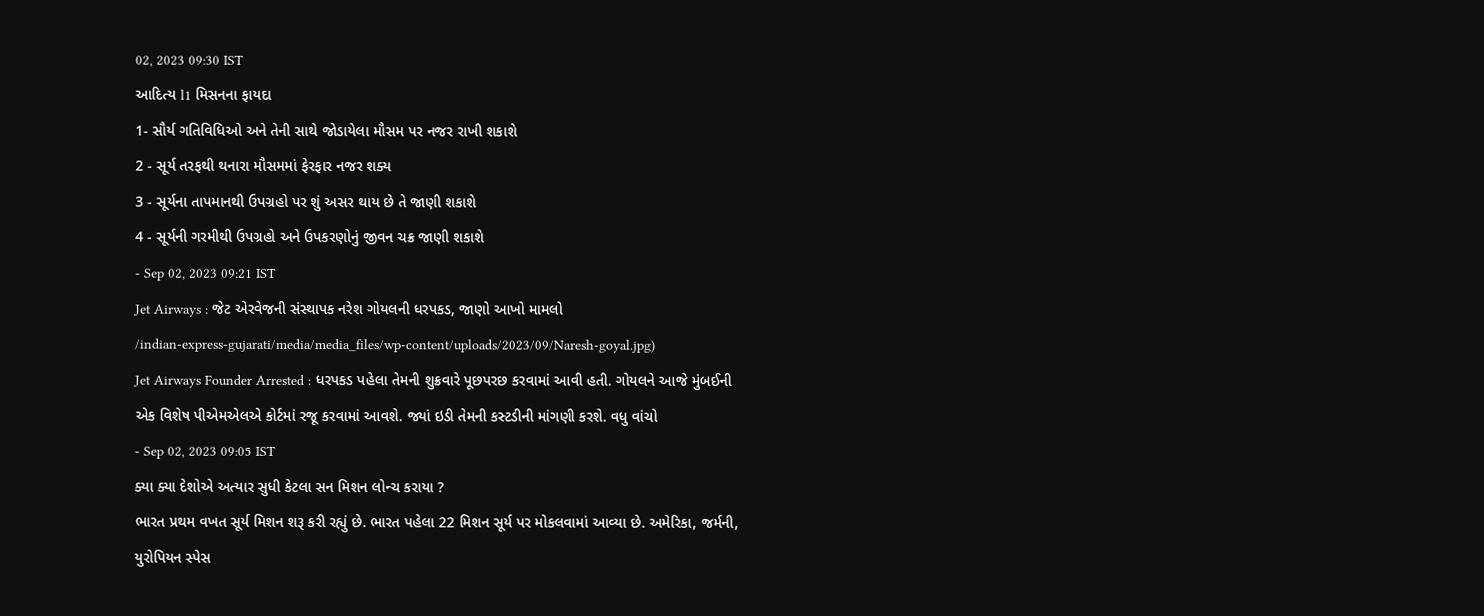02, 2023 09:30 IST
આદિત્ય l1 મિસનના ફાયદા
1- સૌર્ય ગતિવિધિઓ અને તેની સાથે જોડાયેલા મૌસમ પર નજર રાખી શકાશે
2 - સૂર્ય તરફથી થનારા મૌસમમાં ફેરફાર નજર શક્ય
3 - સૂર્યના તાપમાનથી ઉપગ્રહો પર શું અસર થાય છે તે જાણી શકાશે
4 - સૂર્યની ગરમીથી ઉપગ્રહો અને ઉપકરણોનું જીવન ચક્ર જાણી શકાશે
- Sep 02, 2023 09:21 IST
Jet Airways : જેટ એરવેજની સંસ્થાપક નરેશ ગોયલની ધરપકડ, જાણો આખો મામલો
/indian-express-gujarati/media/media_files/wp-content/uploads/2023/09/Naresh-goyal.jpg)
Jet Airways Founder Arrested : ધરપકડ પહેલા તેમની શુક્રવારે પૂછપરછ કરવામાં આવી હતી. ગોયલને આજે મુંબઈની એક વિશેષ પીએમએલએ કોર્ટમાં રજૂ કરવામાં આવશે. જ્યાં ઇડી તેમની કસ્ટડીની માંગણી કરશે. વધુ વાંચો
- Sep 02, 2023 09:05 IST
ક્યા ક્યા દેશોએ અત્યાર સુધી કેટલા સન મિશન લોન્ચ કરાયા ?
ભારત પ્રથમ વખત સૂર્ય મિશન શરૂ કરી રહ્યું છે. ભારત પહેલા 22 મિશન સૂર્ય પર મોકલવામાં આવ્યા છે. અમેરિકા, જર્મની, યુરોપિયન સ્પેસ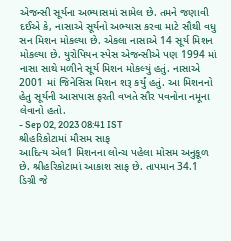એજન્સી સૂર્યના અભ્યાસમાં સામેલ છે. તમને જણાવી દઈએ કે, નાસાએ સૂર્યનો અભ્યાસ કરવા માટે સૌથી વધુ સન મિશન મોકલ્યા છે. એકલા નાસાએ 14 સૂર્ય મિશન મોકલ્યા છે. યુરોપિયન સ્પેસ એજન્સીએ પણ 1994 માં નાસા સાથે મળીને સૂર્ય મિશન મોકલ્યું હતું. નાસાએ 2001 માં જિનેસિસ મિશન શરૂ કર્યું હતું. આ મિશનનો હેતુ સૂર્યની આસપાસ ફરતી વખતે સૌર પવનોના નમૂના લેવાનો હતો.
- Sep 02, 2023 08:41 IST
શ્રીહરિકોટામાં મૌસમ સાફ
આદિત્ય એલ1 મિશનના લોન્ચ પહેલા મોસમ અનુકૂળ છે. શ્રીહરિકોટામાં આકાશ સાફ છે. તાપમાન 34.1 ડિગ્રી જે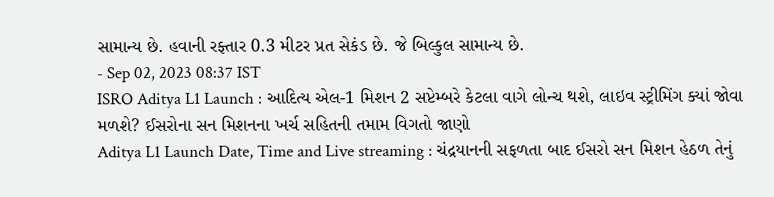સામાન્ય છે. હવાની રફ્તાર 0.3 મીટર પ્રત સેકંડ છે. જે બિલ્કુલ સામાન્ય છે.
- Sep 02, 2023 08:37 IST
ISRO Aditya L1 Launch : આદિત્ય એલ-1 મિશન 2 સપ્ટેમ્બરે કેટલા વાગે લોન્ચ થશે, લાઇવ સ્ટ્રીમિંગ ક્યાં જોવા મળશે? ઈસરોના સન મિશનના ખર્ચ સહિતની તમામ વિગતો જાણો
Aditya L1 Launch Date, Time and Live streaming : ચંદ્રયાનની સફળતા બાદ ઈસરો સન મિશન હેઠળ તેનું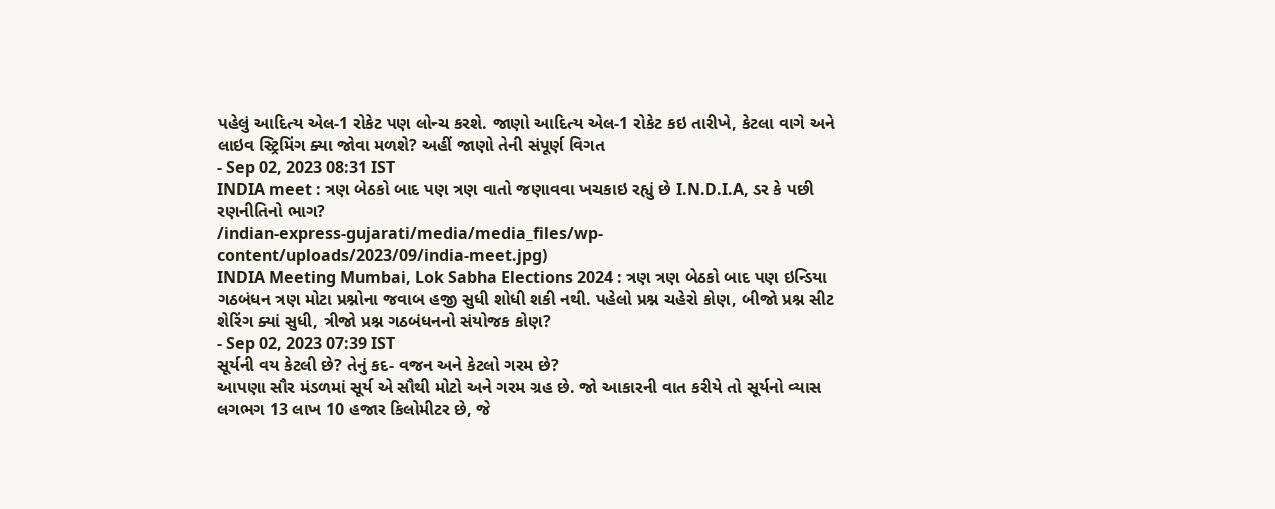પહેલું આદિત્ય એલ-1 રોકેટ પણ લોન્ચ કરશે. જાણો આદિત્ય એલ-1 રોકેટ કઇ તારીખે, કેટલા વાગે અને લાઇવ સ્ટ્રિમિંગ ક્યા જોવા મળશે? અહીં જાણો તેની સંપૂર્ણ વિગત
- Sep 02, 2023 08:31 IST
INDIA meet : ત્રણ બેઠકો બાદ પણ ત્રણ વાતો જણાવવા ખચકાઇ રહ્યું છે I.N.D.I.A, ડર કે પછી રણનીતિનો ભાગ?
/indian-express-gujarati/media/media_files/wp-content/uploads/2023/09/india-meet.jpg)
INDIA Meeting Mumbai, Lok Sabha Elections 2024 : ત્રણ ત્રણ બેઠકો બાદ પણ ઇન્ડિયા ગઠબંધન ત્રણ મોટા પ્રશ્નોના જવાબ હજી સુધી શોધી શકી નથી. પહેલો પ્રશ્ન ચહેરો કોણ, બીજો પ્રશ્ન સીટ શેરિંગ ક્યાં સુધી, ત્રીજો પ્રશ્ન ગઠબંધનનો સંયોજક કોણ?
- Sep 02, 2023 07:39 IST
સૂર્યની વય કેટલી છે? તેનું કદ- વજન અને કેટલો ગરમ છે?
આપણા સૌર મંડળમાં સૂર્ય એ સૌથી મોટો અને ગરમ ગ્રહ છે. જો આકારની વાત કરીયે તો સૂર્યનો વ્યાસ લગભગ 13 લાખ 10 હજાર કિલોમીટર છે, જે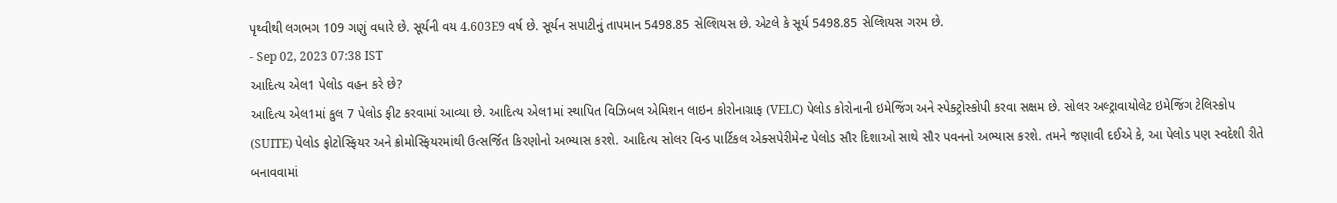પૃથ્વીથી લગભગ 109 ગણું વધારે છે. સૂર્યની વય 4.603E9 વર્ષ છે. સૂર્યન સપાટીનું તાપમાન 5498.85 સેલ્શિયસ છે. એટલે કે સૂર્ય 5498.85 સેલ્શિયસ ગરમ છે.
- Sep 02, 2023 07:38 IST
આદિત્ય એલ1 પેલોડ વહન કરે છે?
આદિત્ય એલ1માં કુલ 7 પેલોડ ફીટ કરવામાં આવ્યા છે. આદિત્ય એલ1માં સ્થાપિત વિઝિબલ એમિશન લાઇન કોરોનાગ્રાફ (VELC) પેલોડ કોરોનાની ઇમેજિંગ અને સ્પેક્ટ્રોસ્કોપી કરવા સક્ષમ છે. સોલર અલ્ટ્રાવાયોલેટ ઇમેજિંગ ટેલિસ્કોપ (SUITE) પેલોડ ફોટોસ્ફિયર અને ક્રોમોસ્ફિયરમાંથી ઉત્સર્જિત કિરણોનો અભ્યાસ કરશે. આદિત્ય સોલર વિન્ડ પાર્ટિકલ એક્સપેરીમેન્ટ પેલોડ સૌર દિશાઓ સાથે સૌર પવનનો અભ્યાસ કરશે. તમને જણાવી દઈએ કે, આ પેલોડ પણ સ્વદેશી રીતે બનાવવામાં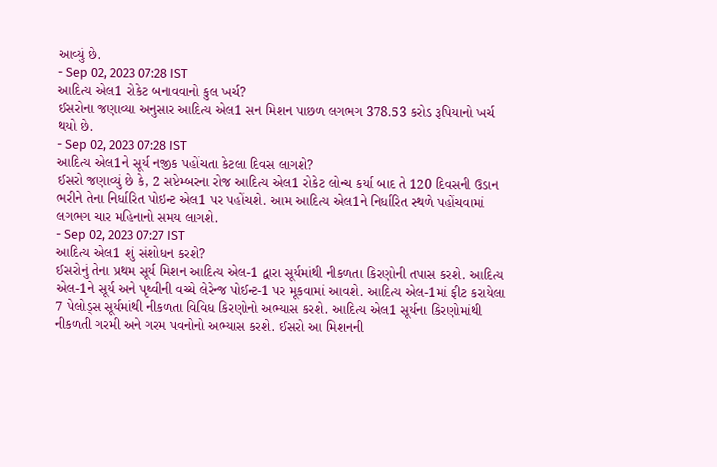આવ્યું છે.
- Sep 02, 2023 07:28 IST
આદિત્ય એલ1 રોકેટ બનાવવાનો કુલ ખર્ચ?
ઈસરોના જણાવ્યા અનુસાર આદિત્ય એલ1 સન મિશન પાછળ લગભગ 378.53 કરોડ રૂપિયાનો ખર્ચ થયો છે.
- Sep 02, 2023 07:28 IST
આદિત્ય એલ1ને સૂર્ય નજીક પહોંચતા કેટલા દિવસ લાગશે?
ઈસરો જણાવ્યું છે કે, 2 સપ્ટેમ્બરના રોજ આદિત્ય એલ1 રોકેટ લોન્ચ કર્યા બાદ તે 120 દિવસની ઉડાન ભરીને તેના નિર્ધારિત પોઇન્ટ એલ1 પર પહોંચશે. આમ આદિત્ય એલ1ને નિર્ધારિત સ્થળે પહોંચવામાં લગભગ ચાર મહિનાનો સમય લાગશે.
- Sep 02, 2023 07:27 IST
આદિત્ય એલ1 શું સંશોધન કરશે?
ઈસરોનું તેના પ્રથમ સૂર્ય મિશન આદિત્ય એલ-1 દ્વારા સૂર્યમાંથી નીકળતા કિરણોની તપાસ કરશે. આદિત્ય એલ-1ને સૂર્ય અને પૃથ્વીની વચ્ચે લેરેન્જ પોઈન્ટ-1 પર મૂકવામાં આવશે. આદિત્ય એલ-1માં ફીટ કરાયેલા 7 પેલોડ્સ સૂર્યમાંથી નીકળતા વિવિધ કિરણોનો અભ્યાસ કરશે. આદિત્ય એલ1 સૂર્યના કિરણોમાંથી નીકળતી ગરમી અને ગરમ પવનોનો અભ્યાસ કરશે. ઈસરો આ મિશનની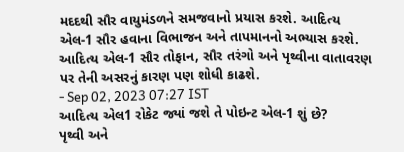મદદથી સૌર વાયુમંડળને સમજવાનો પ્રયાસ કરશે. આદિત્ય એલ-1 સૌર હવાના વિભાજન અને તાપમાનનો અભ્યાસ કરશે. આદિત્ય એલ-1 સૌર તોફાન, સૌર તરંગો અને પૃથ્વીના વાતાવરણ પર તેની અસરનું કારણ પણ શોધી કાઢશે.
- Sep 02, 2023 07:27 IST
આદિત્ય એલ1 રોકેટ જ્યાં જશે તે પોઇન્ટ એલ-1 શું છે?
પૃથ્વી અને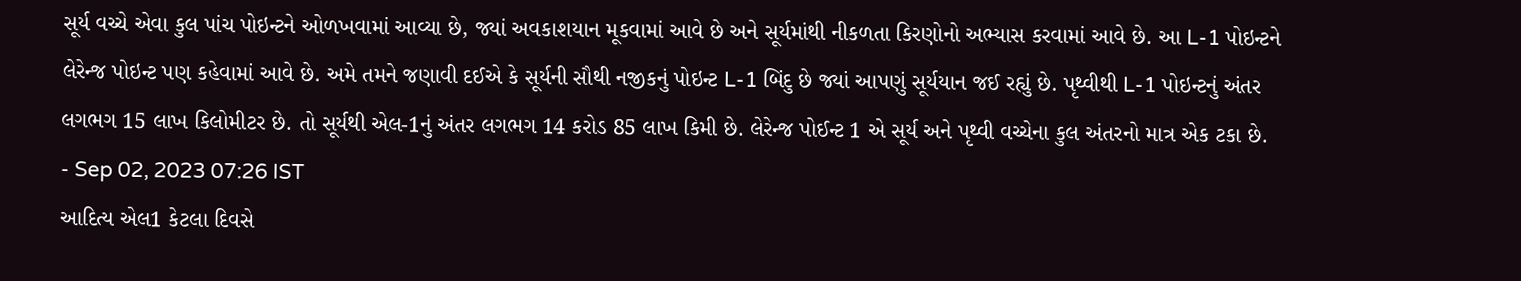સૂર્ય વચ્ચે એવા કુલ પાંચ પોઇન્ટને ઓળખવામાં આવ્યા છે, જ્યાં અવકાશયાન મૂકવામાં આવે છે અને સૂર્યમાંથી નીકળતા કિરણોનો અભ્યાસ કરવામાં આવે છે. આ L-1 પોઇન્ટને લેરેન્જ પોઇન્ટ પણ કહેવામાં આવે છે. અમે તમને જણાવી દઈએ કે સૂર્યની સૌથી નજીકનું પોઇન્ટ L-1 બિંદુ છે જ્યાં આપણું સૂર્યયાન જઈ રહ્યું છે. પૃથ્વીથી L-1 પોઇન્ટનું અંતર લગભગ 15 લાખ કિલોમીટર છે. તો સૂર્યથી એલ-1નું અંતર લગભગ 14 કરોડ 85 લાખ કિમી છે. લેરેન્જ પોઈન્ટ 1 એ સૂર્ય અને પૃથ્વી વચ્ચેના કુલ અંતરનો માત્ર એક ટકા છે.
- Sep 02, 2023 07:26 IST
આદિત્ય એલ1 કેટલા દિવસે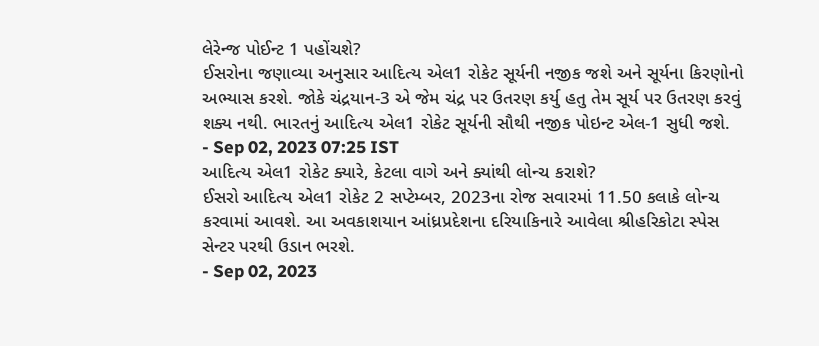લેરેન્જ પોઈન્ટ 1 પહોંચશે?
ઈસરોના જણાવ્યા અનુસાર આદિત્ય એલ1 રોકેટ સૂર્યની નજીક જશે અને સૂર્યના કિરણોનો અભ્યાસ કરશે. જોકે ચંદ્રયાન-3 એ જેમ ચંદ્ર પર ઉતરણ કર્યુ હતુ તેમ સૂર્ય પર ઉતરણ કરવું શક્ય નથી. ભારતનું આદિત્ય એલ1 રોકેટ સૂર્યની સૌથી નજીક પોઇન્ટ એલ-1 સુધી જશે.
- Sep 02, 2023 07:25 IST
આદિત્ય એલ1 રોકેટ ક્યારે, કેટલા વાગે અને ક્યાંથી લોન્ચ કરાશે?
ઈસરો આદિત્ય એલ1 રોકેટ 2 સપ્ટેમ્બર, 2023ના રોજ સવારમાં 11.50 કલાકે લોન્ચ કરવામાં આવશે. આ અવકાશયાન આંધ્રપ્રદેશના દરિયાકિનારે આવેલા શ્રીહરિકોટા સ્પેસ સેન્ટર પરથી ઉડાન ભરશે.
- Sep 02, 2023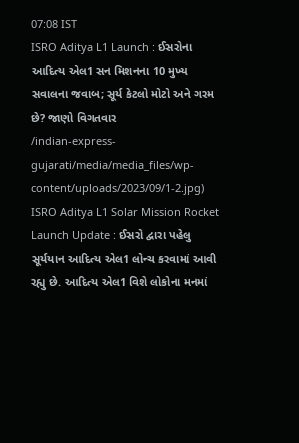07:08 IST
ISRO Aditya L1 Launch : ઈસરોના આદિત્ય એલ1 સન મિશનના 10 મુખ્ય સવાલના જવાબ; સૂર્ય કેટલો મોટો અને ગરમ છે? જાણો વિગતવાર
/indian-express-gujarati/media/media_files/wp-content/uploads/2023/09/1-2.jpg)
ISRO Aditya L1 Solar Mission Rocket Launch Update : ઈસરો દ્વારા પહેલુ સૂર્યયાન આદિત્ય એલ1 લોન્ચ કરવામાં આવી રહ્યુ છે. આદિત્ય એલ1 વિશે લોકોના મનમાં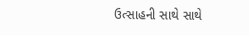ઉત્સાહની સાથે સાથે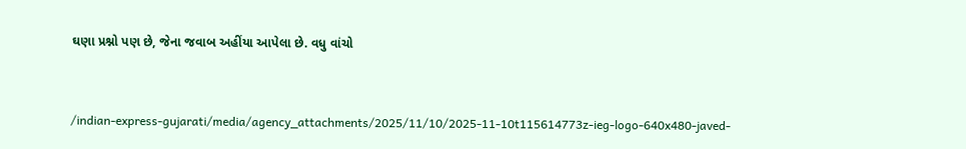ઘણા પ્રશ્નો પણ છે, જેના જવાબ અહીંયા આપેલા છે. વધુ વાંચો


/indian-express-gujarati/media/agency_attachments/2025/11/10/2025-11-10t115614773z-ieg-logo-640x480-javed-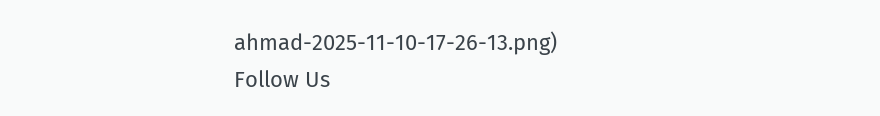ahmad-2025-11-10-17-26-13.png)
Follow Us